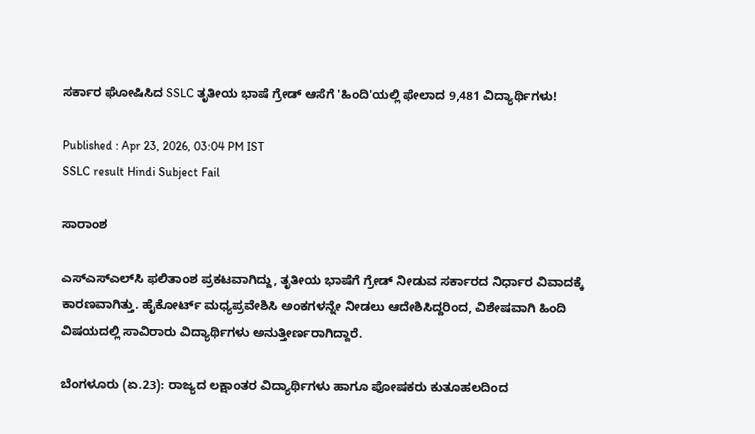ಸರ್ಕಾರ ಘೋಷಿಸಿದ SSLC ತೃತೀಯ ಭಾಷೆ ಗ್ರೇಡ್ ಆಸೆಗೆ 'ಹಿಂದಿ'ಯಲ್ಲಿ ಫೇಲಾದ 9,481 ವಿದ್ಯಾರ್ಥಿಗಳು!

Published : Apr 23, 2026, 03:04 PM IST
SSLC result Hindi Subject Fail

ಸಾರಾಂಶ

ಎಸ್‌ಎಸ್‌ಎಲ್‌ಸಿ ಫಲಿತಾಂಶ ಪ್ರಕಟವಾಗಿದ್ದು, ತೃತೀಯ ಭಾಷೆಗೆ ಗ್ರೇಡ್ ನೀಡುವ ಸರ್ಕಾರದ ನಿರ್ಧಾರ ವಿವಾದಕ್ಕೆ ಕಾರಣವಾಗಿತ್ತು. ಹೈಕೋರ್ಟ್ ಮಧ್ಯಪ್ರವೇಶಿಸಿ ಅಂಕಗಳನ್ನೇ ನೀಡಲು ಆದೇಶಿಸಿದ್ದರಿಂದ, ವಿಶೇಷವಾಗಿ ಹಿಂದಿ ವಿಷಯದಲ್ಲಿ ಸಾವಿರಾರು ವಿದ್ಯಾರ್ಥಿಗಳು ಅನುತ್ತೀರ್ಣರಾಗಿದ್ದಾರೆ.

ಬೆಂಗಳೂರು (ಏ.23): ರಾಜ್ಯದ ಲಕ್ಷಾಂತರ ವಿದ್ಯಾರ್ಥಿಗಳು ಹಾಗೂ ಪೋಷಕರು ಕುತೂಹಲದಿಂದ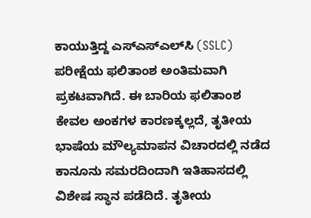ಕಾಯುತ್ತಿದ್ದ ಎಸ್‌ಎಸ್‌ಎಲ್‌ಸಿ (SSLC) ಪರೀಕ್ಷೆಯ ಫಲಿತಾಂಶ ಅಂತಿಮವಾಗಿ ಪ್ರಕಟವಾಗಿದೆ. ಈ ಬಾರಿಯ ಫಲಿತಾಂಶ ಕೇವಲ ಅಂಕಗಳ ಕಾರಣಕ್ಕಲ್ಲದೆ, ತೃತೀಯ ಭಾಷೆಯ ಮೌಲ್ಯಮಾಪನ ವಿಚಾರದಲ್ಲಿ ನಡೆದ ಕಾನೂನು ಸಮರದಿಂದಾಗಿ ಇತಿಹಾಸದಲ್ಲಿ ವಿಶೇಷ ಸ್ಥಾನ ಪಡೆದಿದೆ. ತೃತೀಯ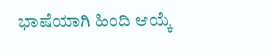ಭಾಷೆಯಾಗಿ ಹಿಂದಿ ಆಯ್ಕೆ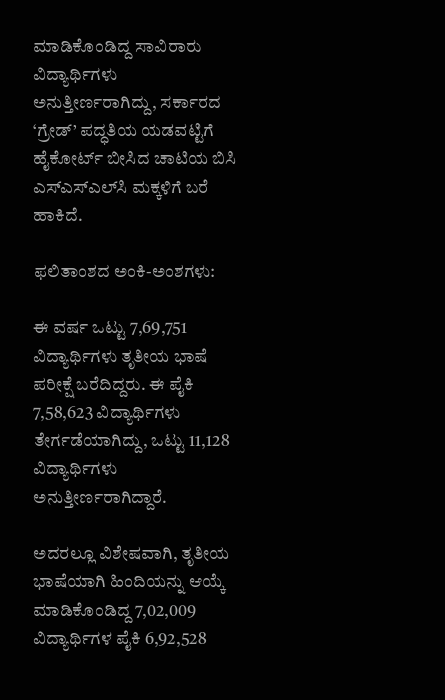ಮಾಡಿಕೊಂಡಿದ್ದ ಸಾವಿರಾರು ವಿದ್ಯಾರ್ಥಿಗಳು ಅನುತ್ತೀರ್ಣರಾಗಿದ್ದು, ಸರ್ಕಾರದ ‘ಗ್ರೇಡ್’ ಪದ್ಧತಿಯ ಯಡವಟ್ಟಿಗೆ ಹೈಕೋರ್ಟ್ ಬೀಸಿದ ಚಾಟಿಯ ಬಿಸಿ ಎಸ್‌ಎಸ್‌ಎಲ್‌ಸಿ ಮಕ್ಕಳಿಗೆ ಬರೆ ಹಾಕಿದೆ.

ಫಲಿತಾಂಶದ ಅಂಕಿ-ಅಂಶಗಳು:

ಈ ವರ್ಷ ಒಟ್ಟು 7,69,751 ವಿದ್ಯಾರ್ಥಿಗಳು ತೃತೀಯ ಭಾಷೆ ಪರೀಕ್ಷೆ ಬರೆದಿದ್ದರು. ಈ ಪೈಕಿ 7,58,623 ವಿದ್ಯಾರ್ಥಿಗಳು ತೇರ್ಗಡೆಯಾಗಿದ್ದು, ಒಟ್ಟು 11,128 ವಿದ್ಯಾರ್ಥಿಗಳು ಅನುತ್ತೀರ್ಣರಾಗಿದ್ದಾರೆ.

ಅದರಲ್ಲೂ ವಿಶೇಷವಾಗಿ, ತೃತೀಯ ಭಾಷೆಯಾಗಿ ಹಿಂದಿಯನ್ನು ಆಯ್ಕೆ ಮಾಡಿಕೊಂಡಿದ್ದ 7,02,009 ವಿದ್ಯಾರ್ಥಿಗಳ ಪೈಕಿ 6,92,528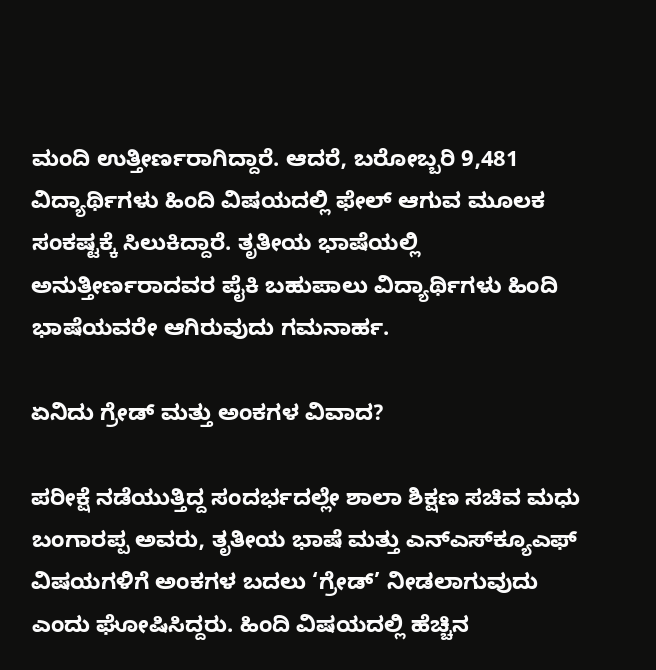ಮಂದಿ ಉತ್ತೀರ್ಣರಾಗಿದ್ದಾರೆ. ಆದರೆ, ಬರೋಬ್ಬರಿ 9,481 ವಿದ್ಯಾರ್ಥಿಗಳು ಹಿಂದಿ ವಿಷಯದಲ್ಲಿ ಫೇಲ್ ಆಗುವ ಮೂಲಕ ಸಂಕಷ್ಟಕ್ಕೆ ಸಿಲುಕಿದ್ದಾರೆ. ತೃತೀಯ ಭಾಷೆಯಲ್ಲಿ ಅನುತ್ತೀರ್ಣರಾದವರ ಪೈಕಿ ಬಹುಪಾಲು ವಿದ್ಯಾರ್ಥಿಗಳು ಹಿಂದಿ ಭಾಷೆಯವರೇ ಆಗಿರುವುದು ಗಮನಾರ್ಹ.

ಏನಿದು ಗ್ರೇಡ್ ಮತ್ತು ಅಂಕಗಳ ವಿವಾದ?

ಪರೀಕ್ಷೆ ನಡೆಯುತ್ತಿದ್ದ ಸಂದರ್ಭದಲ್ಲೇ ಶಾಲಾ ಶಿಕ್ಷಣ ಸಚಿವ ಮಧು ಬಂಗಾರಪ್ಪ ಅವರು, ತೃತೀಯ ಭಾಷೆ ಮತ್ತು ಎನ್‌ಎಸ್‌ಕ್ಯೂಎಫ್ ವಿಷಯಗಳಿಗೆ ಅಂಕಗಳ ಬದಲು ‘ಗ್ರೇಡ್’ ನೀಡಲಾಗುವುದು ಎಂದು ಘೋಷಿಸಿದ್ದರು. ಹಿಂದಿ ವಿಷಯದಲ್ಲಿ ಹೆಚ್ಚಿನ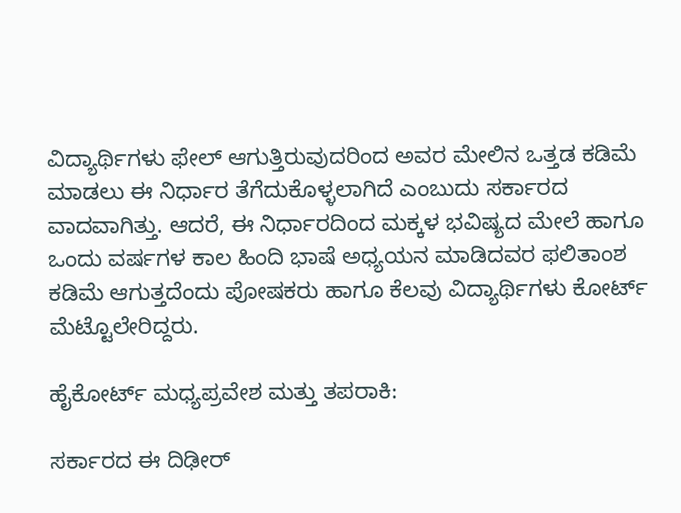ವಿದ್ಯಾರ್ಥಿಗಳು ಫೇಲ್ ಆಗುತ್ತಿರುವುದರಿಂದ ಅವರ ಮೇಲಿನ ಒತ್ತಡ ಕಡಿಮೆ ಮಾಡಲು ಈ ನಿರ್ಧಾರ ತೆಗೆದುಕೊಳ್ಳಲಾಗಿದೆ ಎಂಬುದು ಸರ್ಕಾರದ ವಾದವಾಗಿತ್ತು. ಆದರೆ, ಈ ನಿರ್ಧಾರದಿಂದ ಮಕ್ಕಳ ಭವಿಷ್ಯದ ಮೇಲೆ ಹಾಗೂ ಒಂದು ವರ್ಷಗಳ ಕಾಲ ಹಿಂದಿ ಭಾಷೆ ಅಧ್ಯಯನ ಮಾಡಿದವರ ಫಲಿತಾಂಶ ಕಡಿಮೆ ಆಗುತ್ತದೆಂದು ಪೋಷಕರು ಹಾಗೂ ಕೆಲವು ವಿದ್ಯಾರ್ಥಿಗಳು ಕೋರ್ಟ್ ಮೆಟ್ಟೊಲೇರಿದ್ದರು.

ಹೈಕೋರ್ಟ್ ಮಧ್ಯಪ್ರವೇಶ ಮತ್ತು ತಪರಾಕಿ:

ಸರ್ಕಾರದ ಈ ದಿಢೀರ್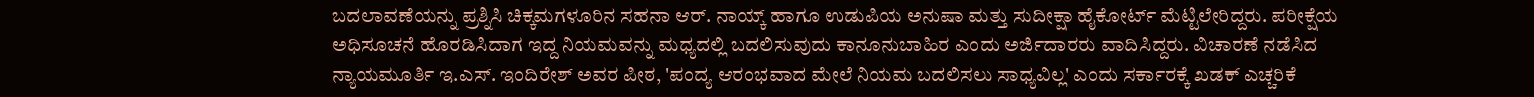ಬದಲಾವಣೆಯನ್ನು ಪ್ರಶ್ನಿಸಿ ಚಿಕ್ಕಮಗಳೂರಿನ ಸಹನಾ ಆರ್. ನಾಯ್ಕ್ ಹಾಗೂ ಉಡುಪಿಯ ಅನುಷಾ ಮತ್ತು ಸುದೀಕ್ಷಾ ಹೈಕೋರ್ಟ್ ಮೆಟ್ಟಿಲೇರಿದ್ದರು. ಪರೀಕ್ಷೆಯ ಅಧಿಸೂಚನೆ ಹೊರಡಿಸಿದಾಗ ಇದ್ದ ನಿಯಮವನ್ನು ಮಧ್ಯದಲ್ಲಿ ಬದಲಿಸುವುದು ಕಾನೂನುಬಾಹಿರ ಎಂದು ಅರ್ಜಿದಾರರು ವಾದಿಸಿದ್ದರು. ವಿಚಾರಣೆ ನಡೆಸಿದ ನ್ಯಾಯಮೂರ್ತಿ ಇ.ಎಸ್. ಇಂದಿರೇಶ್ ಅವರ ಪೀಠ, 'ಪಂದ್ಯ ಆರಂಭವಾದ ಮೇಲೆ ನಿಯಮ ಬದಲಿಸಲು ಸಾಧ್ಯವಿಲ್ಲ' ಎಂದು ಸರ್ಕಾರಕ್ಕೆ ಖಡಕ್ ಎಚ್ಚರಿಕೆ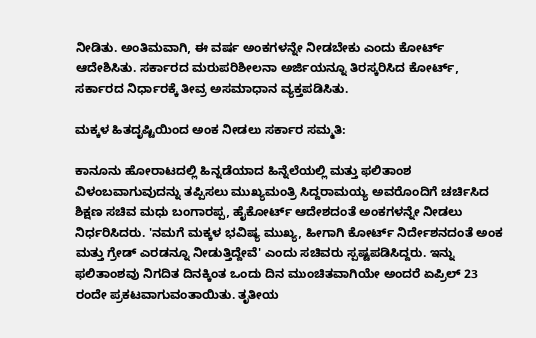ನೀಡಿತು. ಅಂತಿಮವಾಗಿ, ಈ ವರ್ಷ ಅಂಕಗಳನ್ನೇ ನೀಡಬೇಕು ಎಂದು ಕೋರ್ಟ್ ಆದೇಶಿಸಿತು. ಸರ್ಕಾರದ ಮರುಪರಿಶೀಲನಾ ಅರ್ಜಿಯನ್ನೂ ತಿರಸ್ಕರಿಸಿದ ಕೋರ್ಟ್, ಸರ್ಕಾರದ ನಿರ್ಧಾರಕ್ಕೆ ತೀವ್ರ ಅಸಮಾಧಾನ ವ್ಯಕ್ತಪಡಿಸಿತು.

ಮಕ್ಕಳ ಹಿತದೃಷ್ಟಿಯಿಂದ ಅಂಕ ನೀಡಲು ಸರ್ಕಾರ ಸಮ್ಮತಿ:

ಕಾನೂನು ಹೋರಾಟದಲ್ಲಿ ಹಿನ್ನಡೆಯಾದ ಹಿನ್ನೆಲೆಯಲ್ಲಿ ಮತ್ತು ಫಲಿತಾಂಶ ವಿಳಂಬವಾಗುವುದನ್ನು ತಪ್ಪಿಸಲು ಮುಖ್ಯಮಂತ್ರಿ ಸಿದ್ದರಾಮಯ್ಯ ಅವರೊಂದಿಗೆ ಚರ್ಚಿಸಿದ ಶಿಕ್ಷಣ ಸಚಿವ ಮಧು ಬಂಗಾರಪ್ಪ, ಹೈಕೋರ್ಟ್ ಆದೇಶದಂತೆ ಅಂಕಗಳನ್ನೇ ನೀಡಲು ನಿರ್ಧರಿಸಿದರು. 'ನಮಗೆ ಮಕ್ಕಳ ಭವಿಷ್ಯ ಮುಖ್ಯ, ಹೀಗಾಗಿ ಕೋರ್ಟ್ ನಿರ್ದೇಶನದಂತೆ ಅಂಕ ಮತ್ತು ಗ್ರೇಡ್ ಎರಡನ್ನೂ ನೀಡುತ್ತಿದ್ದೇವೆ' ಎಂದು ಸಚಿವರು ಸ್ಪಷ್ಟಪಡಿಸಿದ್ದರು. ಇನ್ನು ಫಲಿತಾಂಶವು ನಿಗದಿತ ದಿನಕ್ಕಿಂತ ಒಂದು ದಿನ ಮುಂಚಿತವಾಗಿಯೇ ಅಂದರೆ ಏಪ್ರಿಲ್ 23 ರಂದೇ ಪ್ರಕಟವಾಗುವಂತಾಯಿತು. ತೃತೀಯ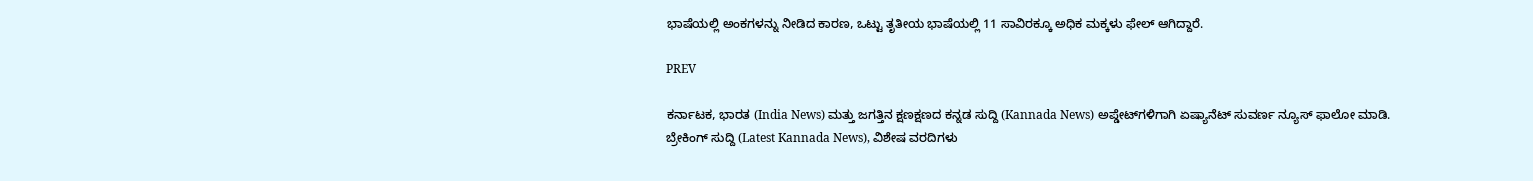ಭಾಷೆಯಲ್ಲಿ ಅಂಕಗಳನ್ನು ನೀಡಿದ ಕಾರಣ, ಒಟ್ಟು ತೃತೀಯ ಭಾಷೆಯಲ್ಲಿ 11 ಸಾವಿರಕ್ಕೂ ಅಧಿಕ ಮಕ್ಕಳು ಫೇಲ್ ಆಗಿದ್ದಾರೆ.

PREV

ಕರ್ನಾಟಕ, ಭಾರತ (India News) ಮತ್ತು ಜಗತ್ತಿನ ಕ್ಷಣಕ್ಷಣದ ಕನ್ನಡ ಸುದ್ದಿ (Kannada News) ಅಪ್ಡೇಟ್‌ಗಳಿಗಾಗಿ ಏಷ್ಯಾನೆಟ್ ಸುವರ್ಣ ನ್ಯೂಸ್‌ ಫಾಲೋ ಮಾಡಿ. ಬ್ರೇಕಿಂಗ್ ಸುದ್ದಿ (Latest Kannada News), ವಿಶೇಷ ವರದಿಗಳು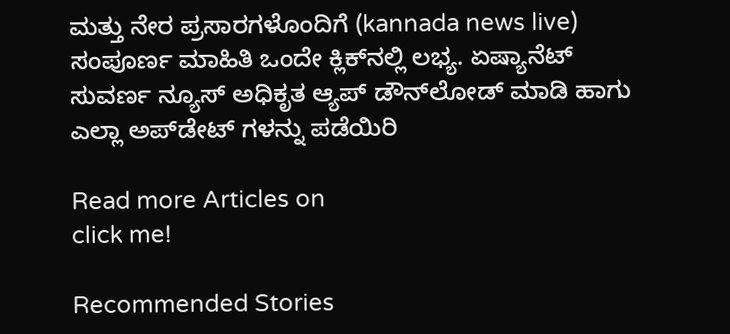ಮತ್ತು ನೇರ ಪ್ರಸಾರಗಳೊಂದಿಗೆ (kannada news live) ಸಂಪೂರ್ಣ ಮಾಹಿತಿ ಒಂದೇ ಕ್ಲಿಕ್‌ನಲ್ಲಿ ಲಭ್ಯ. ಏಷ್ಯಾನೆಟ್ ಸುವರ್ಣ ನ್ಯೂಸ್ ಅಧಿಕೃತ ಆ್ಯಪ್ ಡೌನ್‌ಲೋಡ್ ಮಾಡಿ ಹಾಗು ಎಲ್ಲಾ ಅಪ್‌ಡೇಟ್ ಗಳನ್ನು ಪಡೆಯಿರಿ

Read more Articles on
click me!

Recommended Stories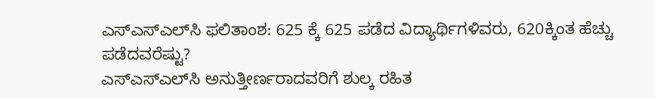ಎಸ್‌ಎಸ್‌ಎಲ್‌ಸಿ ಫಲಿತಾಂಶ: 625 ಕ್ಕೆ 625 ಪಡೆದ ವಿದ್ಯಾರ್ಥಿಗಳಿವರು, 620ಕ್ಕಿಂತ ಹೆಚ್ಚು ಪಡೆದವರೆಷ್ಟು?
ಎಸ್‌ಎಸ್‌ಎಲ್‌ಸಿ ಅನುತ್ತೀರ್ಣರಾದವರಿಗೆ ಶುಲ್ಕ ರಹಿತ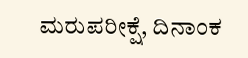ಮರುಪರೀಕ್ಷೆ, ದಿನಾಂಕ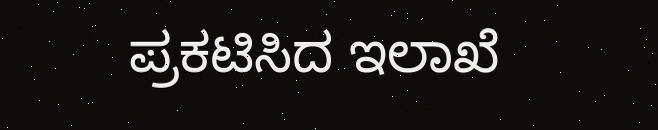ಪ್ರಕಟಿಸಿದ ಇಲಾಖೆ